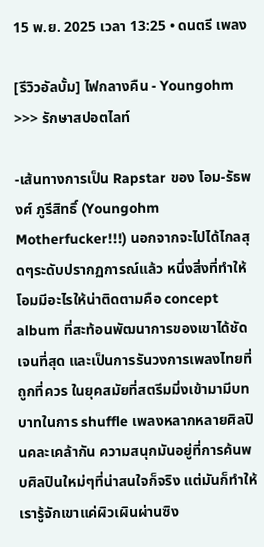15 พ.ย. 2025 เวลา 13:25 • ดนตรี เพลง

[รีวิวอัลบั้ม] ไฟกลางคืน - Youngohm >>> รักษาสปอตไลท์

-เส้นทางการเป็น Rapstar ของ โอม-รัธพงศ์ ภูรีสิทธิ์ (Youngohm Motherfucker!!!) นอกจากจะไปได้ไกลสุดๆระดับปรากฏการณ์แล้ว หนึ่งสิ่งที่ทำให้โอมมีอะไรให้น่าติดตามคือ concept album ที่สะท้อนพัฒนาการของเขาได้ชัดเจนที่สุด และเป็นการรันวงการเพลงไทยที่ถูกที่ควร ในยุคสมัยที่สตรีมมิ่งเข้ามามีบทบาทในการ shuffle เพลงหลากหลายศิลปินคละเคล้ากัน ความสนุกมันอยู่ที่การค้นพบศิลปินใหม่ๆที่น่าสนใจก็จริง แต่มันก็ทำให้เรารู้จักเขาแค่ผิวเผินผ่านซิง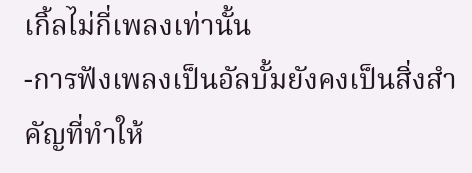เกิ้ลไม่กี่เพลงเท่านั้น
-การฟังเพลงเป็นอัลบั้มยังคงเป็นสิ่งสำคัญที่ทำให้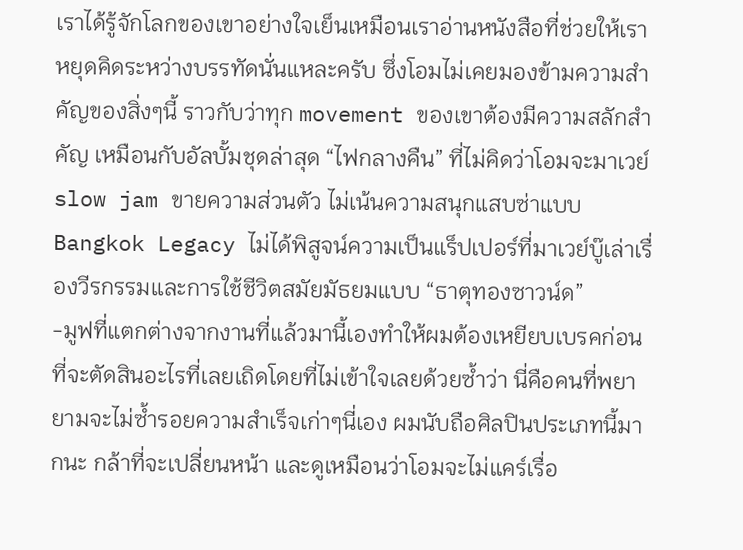เราได้รู้จักโลกของเขาอย่างใจเย็นเหมือนเราอ่านหนังสือที่ช่วยให้เราหยุดคิดระหว่างบรรทัดนั่นแหละครับ ซึ่งโอมไม่เคยมองข้ามความสำคัญของสิ่งๆนี้ ราวกับว่าทุก movement ของเขาต้องมีความสลักสำคัญ เหมือนกับอัลบั้มชุดล่าสุด “ไฟกลางคืน” ที่ไม่คิดว่าโอมจะมาเวย์ slow jam ขายความส่วนตัว ไม่เน้นความสนุกแสบซ่าแบบ Bangkok Legacy ไม่ได้พิสูจน์ความเป็นแร็ปเปอร์ที่มาเวย์บู๊เล่าเรื่องวีรกรรมและการใช้ชีวิตสมัยมัธยมแบบ “ธาตุทองซาวน์ด”
-มูฟที่แตกต่างจากงานที่แล้วมานี้เองทำให้ผมต้องเหยียบเบรคก่อนที่จะตัดสินอะไรที่เลยเถิดโดยที่ไม่เข้าใจเลยด้วยซ้ำว่า นี่คือคนที่พยายามจะไม่ซ้ำรอยความสำเร็จเก่าๆนี่เอง ผมนับถือศิลปินประเภทนี้มากนะ กล้าที่จะเปลี่ยนหน้า และดูเหมือนว่าโอมจะไม่แคร์เรื่อ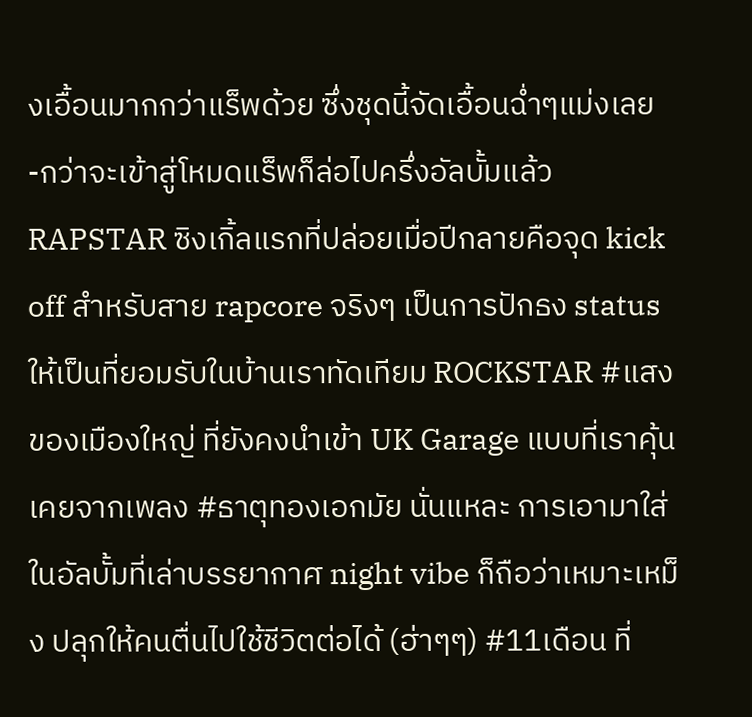งเอื้อนมากกว่าแร็พด้วย ซึ่งชุดนี้จัดเอื้อนฉ่ำๆแม่งเลย
-กว่าจะเข้าสู่โหมดแร็พก็ล่อไปครึ่งอัลบั้มแล้ว RAPSTAR ซิงเกิ้ลแรกที่ปล่อยเมื่อปีกลายคือจุด kick off สำหรับสาย rapcore จริงๆ เป็นการปักธง status ให้เป็นที่ยอมรับในบ้านเราทัดเทียม ROCKSTAR #แสงของเมืองใหญ่ ที่ยังคงนำเข้า UK Garage แบบที่เราคุ้นเคยจากเพลง #ธาตุทองเอกมัย นั่นแหละ การเอามาใส่ในอัลบั้มที่เล่าบรรยากาศ night vibe ก็ถือว่าเหมาะเหม็ง ปลุกให้คนตื่นไปใช้ชีวิตต่อได้ (ฮ่าๆๆ) #11เดือน ที่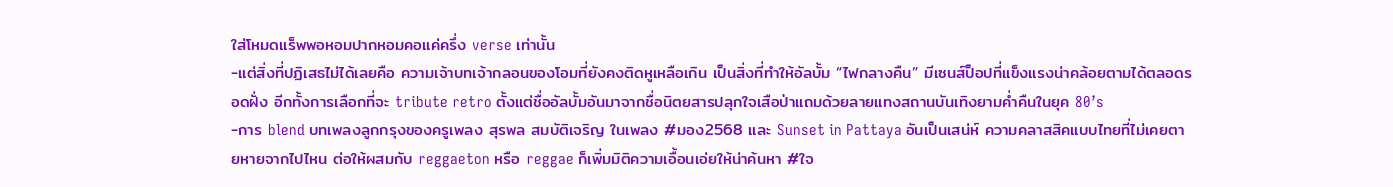ใส่โหมดแร็พพอหอมปากหอมคอแค่ครึ่ง verse เท่านั้น
-แต่สิ่งที่ปฏิเสธไม่ได้เลยคือ ความเจ้าบทเจ้ากลอนของโอมที่ยังคงติดหูเหลือเกิน เป็นสิ่งที่ทำให้อัลบั้ม “ไฟกลางคืน” มีเซนส์ป็อปที่แข็งแรงน่าคล้อยตามได้ตลอดรอดฝั่ง อีกทั้งการเลือกที่จะ tribute retro ตั้งแต่ชื่ออัลบั้มอันมาจากชื่อนิตยสารปลุกใจเสือป่าแถมด้วยลายแทงสถานบันเทิงยามค่ำคืนในยุค 80’s
-การ blend บทเพลงลูกกรุงของครูเพลง สุรพล สมบัติเจริญ ในเพลง #มอง2568 และ Sunset in Pattaya อันเป็นเสน่ห์ ความคลาสสิคแบบไทยที่ไม่เคยตายหายจากไปไหน ต่อให้ผสมกับ reggaeton หรือ reggae ก็เพิ่มมิติความเอื้อนเอ่ยให้น่าค้นหา #ใจ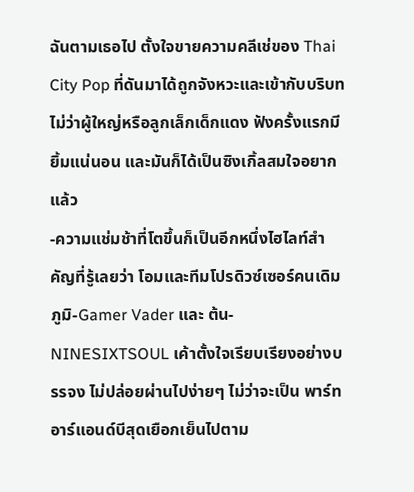ฉันตามเธอไป ตั้งใจขายความคลีเช่ของ Thai City Pop ที่ดันมาได้ถูกจังหวะและเข้ากับบริบท ไม่ว่าผู้ใหญ่หรือลูกเล็กเด็กแดง ฟังครั้งแรกมียิ้มแน่นอน และมันก็ได้เป็นซิงเกิ้ลสมใจอยากแล้ว
-ความแช่มช้าที่โตขึ้นก็เป็นอีกหนึ่งไฮไลท์สำคัญที่รู้เลยว่า โอมและทีมโปรดิวซ์เซอร์คนเดิม ภูมิ-Gamer Vader และ ต้น-NINESIXTSOUL เค้าตั้งใจเรียบเรียงอย่างบรรจง ไม่ปล่อยผ่านไปง่ายๆ ไม่ว่าจะเป็น พาร์ทอาร์แอนด์บีสุดเยือกเย็นไปตาม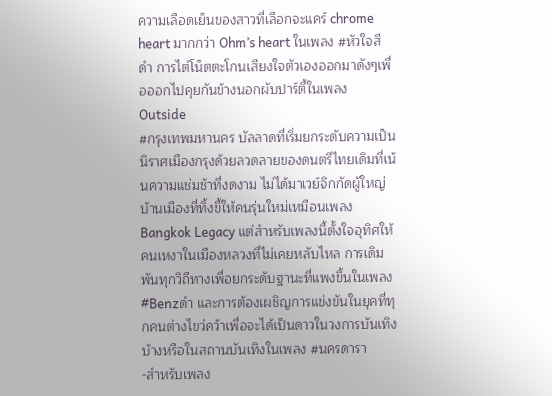ความเลือดเย็นของสาวที่เลือกจะแคร์ chrome heart มากกว่า Ohm’s heart ในเพลง #หัวใจสีดำ การไต่โน็ตตะโกนเสียงใจตัวเองออกมาดังๆเพื่อออกไปคุยกันข้างนอกผับปาร์ตี้ในเพลง Outside
#กรุงเทพมหานคร บัลลาดที่เริ่มยกระดับความเป็นนิราศเมืองกรุงด้วยลวดลายของดนตรีไทยเดิมที่เน้นความแช่มช้าที่งดงาม ไม่ได้มาเวย์จิกกัดผู้ใหญ่บ้านเมืองที่ทิ้งขี้ให้คนรุ่นใหม่เหมือนเพลง Bangkok Legacy แต่สำหรับเพลงนี้ตั้งใจอุทิศให้คนเหงาในเมืองหลวงที่ไม่เคยหลับไหล การเดิมพันทุกวิถีทางเพื่อยกระดับฐานะที่แพงขึ้นในเพลง #Benzดำ และการต้องเผชิญการแข่งขันในยุคที่ทุกคนต่างไขว่คว้าเพื่อจะได้เป็นดาวในวงการบันเทิงบ้างหรือในสถานบันเทิงในเพลง #นครดารา
-สำหรับเพลง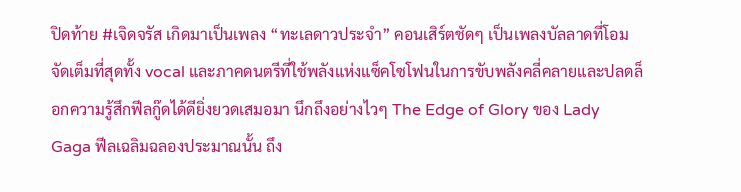ปิดท้าย #เจิดจรัส เกิดมาเป็นเพลง “ทะเลดาวประจำ” คอนเสิร์ตชัดๆ เป็นเพลงบัลลาดที่โอมจัดเต็มที่สุดทั้ง vocal และภาคดนตรีที่ใช้พลังแห่งแซ็คโซโฟนในการขับพลังคลี่คลายและปลดล็อกความรู้สึกฟีลกู๊ดได้ดียิ่งยวดเสมอมา นึกถึงอย่างไวๆ The Edge of Glory ของ Lady Gaga ฟีลเฉลิมฉลองประมาณนั้น ถึง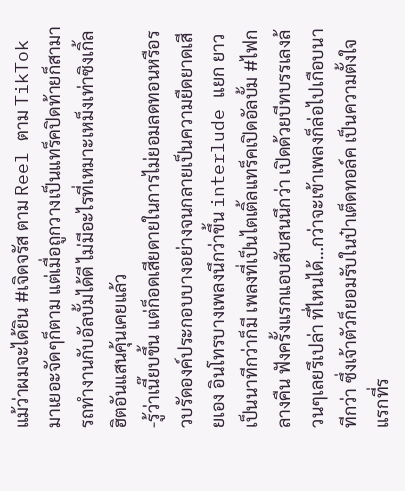แม้ว่าผมจะได้ยิน #เจิดจรัส ตาม Reel ตาม TikTok มาเยอะจัดๆก็ตาม แต่เมื่อถูกวางเป็นแทร็คปิดท้ายก็สามารถทำงานกับอัลบั้มได้ดี ไม่มีอะไรที่เหมาะเหม็งเท่าซิงเกิ้ลฮิตอันแสนคุ้นเคยแล้ว
-รู้ว่าเนี๊ยบขึ้น แต่ก็อดเสียดายในการไม่ยอมลดทอนหรือรวบรัดองค์ประกอบบางอย่างจนกลายเป็นความยืดยาดเสียเอง อินโทรบางเพลงนึกว่าขึ้น interlude แยก ยาวเป็นนาทีกว่าก็มี เพลงที่เป็นไตเติ้ลแทร็คเปิดอัลบั้ม #ไฟกลางคืน ฟังครั้งแรกแอบสับสนนึกว่า เปิดด้วยบีทบรรเลงล้วนๆเลยรึเปล่า ที่ไหนได้…กว่าจะเข้าเพลงก็ล่อไปเกือบนาทีกว่า ซึ่งเจ้าตัวก็ยอมรับในป๋าเต็ดทอล์ค เป็นความตั้งใจแรกที่ร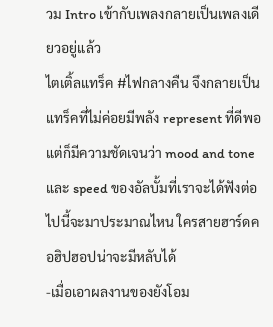วม Intro เข้ากับเพลงกลายเป็นเพลงเดียวอยู่แล้ว
ไตเติ้ลแทร็ค #ไฟกลางคืน จึงกลายเป็นแทร็คที่ไม่ค่อยมีพลัง represent ที่ดีพอ แต่ก็มีความชัดเจนว่า mood and tone และ speed ของอัลบั้มที่เราจะได้ฟังต่อไปนี้จะมาประมาณไหน ใครสายฮาร์ดคอฮิปฮอปน่าจะมีหลับได้
-เมื่อเอาผลงานของยังโอม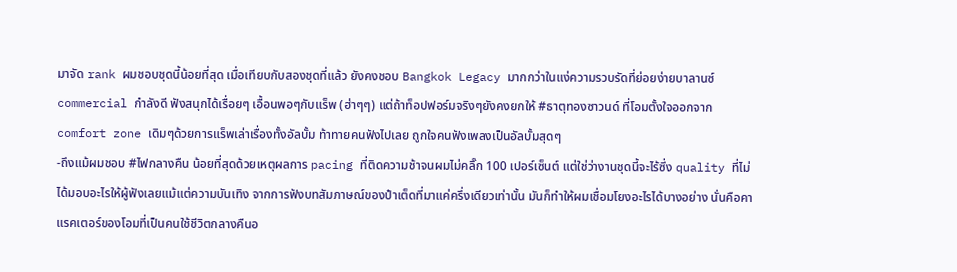มาจัด rank ผมชอบชุดนี้น้อยที่สุด เมื่อเทียบกับสองชุดที่แล้ว ยังคงชอบ Bangkok Legacy มากกว่าในแง่ความรวบรัดที่ย่อยง่ายบาลานซ์ commercial กำลังดี ฟังสนุกได้เรื่อยๆ เอื้อนพอๆกับแร็พ (ฮ่าๆๆ) แต่ถ้าท็อปฟอร์มจริงๆยังคงยกให้ #ธาตุทองซาวนด์ ที่โอมตั้งใจออกจาก comfort zone เดิมๆด้วยการแร็พเล่าเรื่องทั้งอัลบั้ม ท้าทายคนฟังไปเลย ถูกใจคนฟังเพลงเป็นอัลบั้มสุดๆ
-ถึงแม้ผมชอบ #ไฟกลางคืน น้อยที่สุดด้วยเหตุผลการ pacing ที่ติดความช้าจนผมไม่คลิ๊ก 100 เปอร์เซ็นต์ แต่ใช่ว่างานชุดนี้จะไร้ซึ่ง quality ที่ไม่ได้มอบอะไรให้ผู้ฟังเลยแม้แต่ความบันเทิง จากการฟังบทสัมภาษณ์ของป๋าเต็ดที่มาแค่ครึ่งเดียวเท่านั้น มันก็ทำให้ผมเชื่อมโยงอะไรได้บางอย่าง นั่นคือคาแรคเตอร์ของโอมที่เป็นคนใช้ชีวิตกลางคืนอ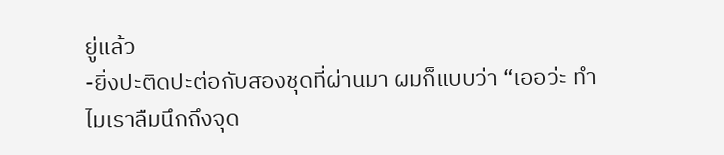ยู่แล้ว
-ยิ่งปะติดปะต่อกับสองชุดที่ผ่านมา ผมก็แบบว่า “เออว่ะ ทำไมเราลืมนึกถึงจุด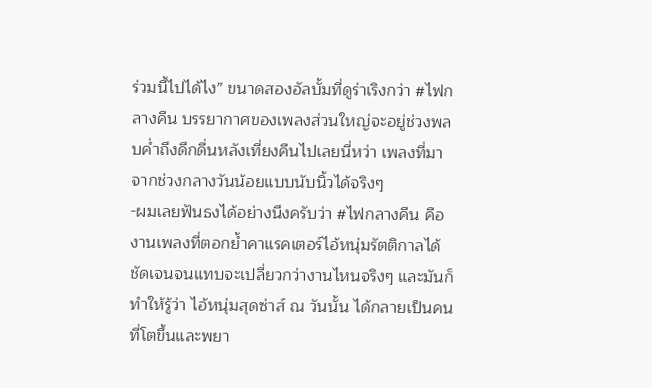ร่วมนี้ไปได้ไง” ขนาดสองอัลบั้มที่ดูร่าเริงกว่า #ไฟกลางคืน บรรยากาศของเพลงส่วนใหญ่จะอยู่ช่วงพลบค่ำถึงดึกดื่นหลังเที่ยงคืนไปเลยนี่หว่า เพลงที่มาจากช่วงกลางวันน้อยแบบนับนิ้วได้จริงๆ
-ผมเลยฟันธงได้อย่างนึงครับว่า #ไฟกลางคืน คืองานเพลงที่ตอกย้ำคาแรคเตอร์ไอ้หนุ่มรัตติกาลได้ชัดเจนจนแทบจะเปลี่ยวกว่างานไหนจริงๆ และมันก็ทำให้รู้ว่า ไอ้หนุ่มสุดซ่าส์ ณ วันนั้น ได้กลายเป็นคนที่โตขึ้นและพยา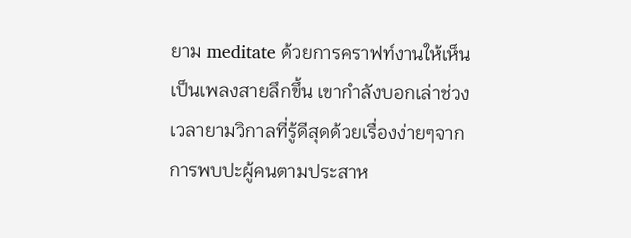ยาม meditate ด้วยการคราฟท์งานให้เห็นเป็นเพลงสายลึกขึ้น เขากำลังบอกเล่าช่วงเวลายามวิกาลที่รู้ดีสุดด้วยเรื่องง่ายๆจากการพบปะผู้คนตามประสาห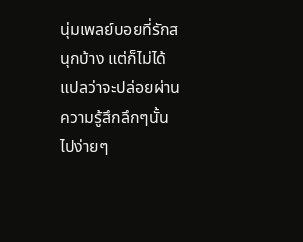นุ่มเพลย์บอยที่รักสนุกบ้าง แต่ก็ไม่ได้แปลว่าจะปล่อยผ่านความรู้สึกลึกๆนั้นไปง่ายๆ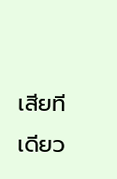เสียทีเดียว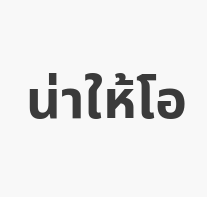น่าให้โอ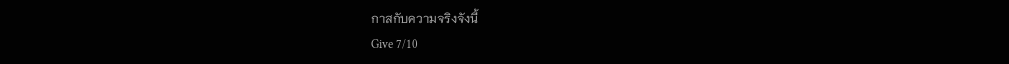กาสกับความจริงจังนี้
Give 7/10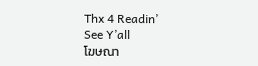Thx 4 Readin’
See Y’all
โฆษณา